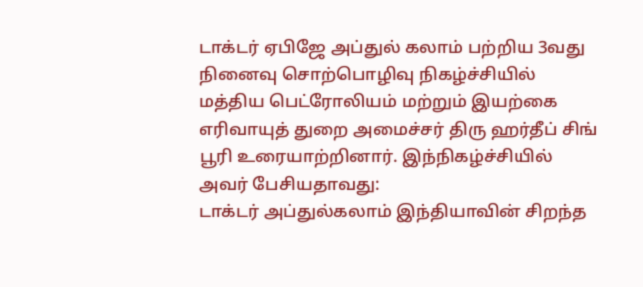டாக்டர் ஏபிஜே அப்துல் கலாம் பற்றிய 3வது நினைவு சொற்பொழிவு நிகழ்ச்சியில் மத்திய பெட்ரோலியம் மற்றும் இயற்கை எரிவாயுத் துறை அமைச்சர் திரு ஹர்தீப் சிங் பூரி உரையாற்றினார். இந்நிகழ்ச்சியில் அவர் பேசியதாவது:
டாக்டர் அப்துல்கலாம் இந்தியாவின் சிறந்த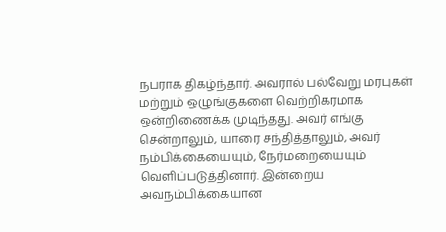நபராக திகழ்ந்தார். அவரால் பல்வேறு மரபுகள் மற்றும் ஒழுங்குகளை வெற்றிகரமாக ஒன்றிணைக்க முடிந்தது. அவர் எங்கு சென்றாலும், யாரை சந்தித்தாலும், அவர் நம்பிக்கையையும், நேர்மறையையும் வெளிப்படுத்தினார். இன்றைய அவநம்பிக்கையான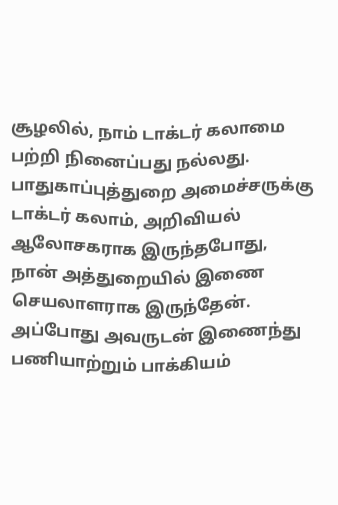சூழலில், நாம் டாக்டர் கலாமை பற்றி நினைப்பது நல்லது. பாதுகாப்புத்துறை அமைச்சருக்கு டாக்டர் கலாம், அறிவியல் ஆலோசகராக இருந்தபோது, நான் அத்துறையில் இணை செயலாளராக இருந்தேன். அப்போது அவருடன் இணைந்து பணியாற்றும் பாக்கியம்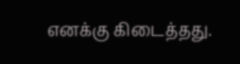எனக்கு கிடைத்தது.